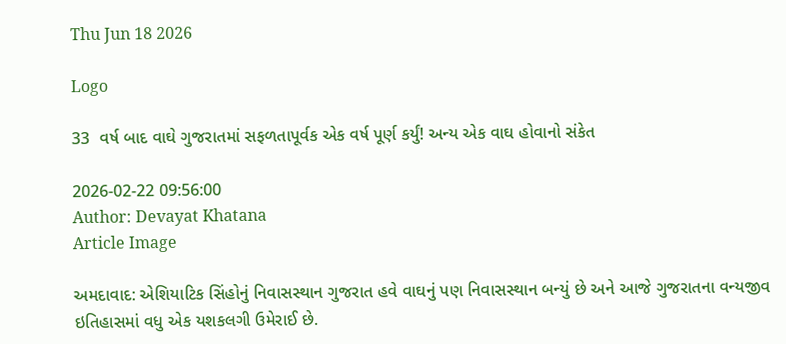Thu Jun 18 2026

Logo

33  વર્ષ બાદ વાઘે ગુજરાતમાં સફળતાપૂર્વક એક વર્ષ પૂર્ણ કર્યું! અન્ય એક વાઘ હોવાનો સંકેત

2026-02-22 09:56:00
Author: Devayat Khatana
Article Image

અમદાવાદ: એશિયાટિક સિંહોનું નિવાસસ્થાન ગુજરાત હવે વાઘનું પણ નિવાસસ્થાન બન્યું છે અને આજે ગુજરાતના વન્યજીવ ઇતિહાસમાં વધુ એક યશકલગી ઉમેરાઈ છે.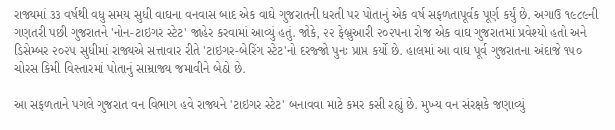રાજ્યમાં ૩૩ વર્ષથી વધુ સમય સુધી વાઘના વનવાસ બાદ એક વાઘે ગુજરાતની ધરતી પર પોતાનું એક વર્ષ સફળતાપૂર્વક પૂર્ણ કર્યું છે. અગાઉ ૧૯૮૯ની ગણતરી પછી ગુજરાતને 'નોન-ટાઇગર સ્ટેટ' જાહેર કરવામાં આવ્યું હતું. જોકે, ૨૨ ફેબ્રુઆરી ૨૦૨૫ના રોજ એક વાઘ ગુજરાતમાં પ્રવેશ્યો હતો અને ડિસેમ્બર ૨૦૨૫ સુધીમાં રાજ્યએ સત્તાવાર રીતે 'ટાઇગર-બેરિંગ સ્ટેટ'નો દરજ્જો પુનઃ પ્રાપ્ત કર્યો છે. હાલમાં આ વાઘ પૂર્વ ગુજરાતના અંદાજે ૧૫૦ ચોરસ કિમી વિસ્તારમાં પોતાનું સામ્રાજ્ય જમાવીને બેઠો છે.

આ સફળતાને પગલે ગુજરાત વન વિભાગ હવે રાજ્યને 'ટાઇગર સ્ટેટ' બનાવવા માટે કમર કસી રહ્યું છે. મુખ્ય વન સંરક્ષકે જણાવ્યું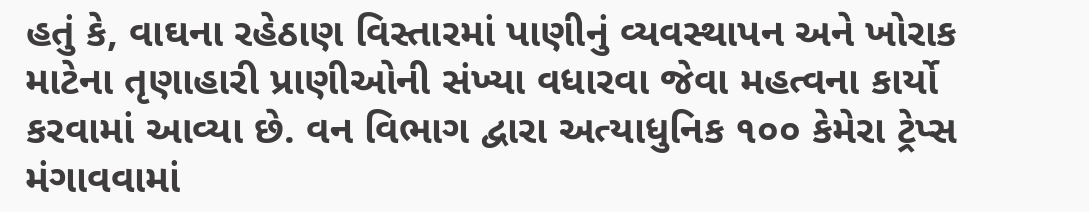હતું કે, વાઘના રહેઠાણ વિસ્તારમાં પાણીનું વ્યવસ્થાપન અને ખોરાક માટેના તૃણાહારી પ્રાણીઓની સંખ્યા વધારવા જેવા મહત્વના કાર્યો કરવામાં આવ્યા છે. વન વિભાગ દ્વારા અત્યાધુનિક ૧૦૦ કેમેરા ટ્રેપ્સ મંગાવવામાં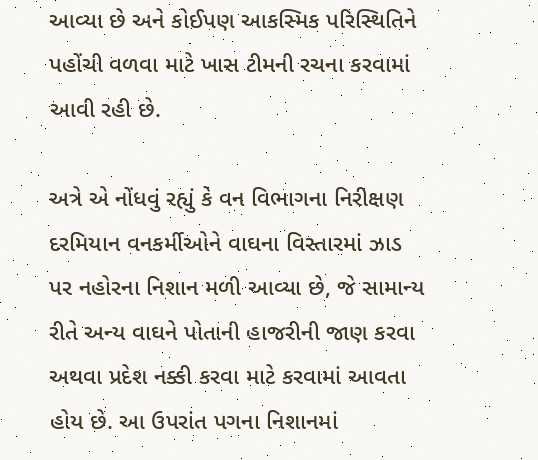આવ્યા છે અને કોઈપણ આકસ્મિક પરિસ્થિતિને પહોંચી વળવા માટે ખાસ ટીમની રચના કરવામાં આવી રહી છે.

અત્રે એ નોંધવું રહ્યું કે વન વિભાગના નિરીક્ષણ દરમિયાન વનકર્મીઓને વાઘના વિસ્તારમાં ઝાડ પર નહોરના નિશાન મળી આવ્યા છે, જે સામાન્ય રીતે અન્ય વાઘને પોતાની હાજરીની જાણ કરવા અથવા પ્રદેશ નક્કી કરવા માટે કરવામાં આવતા હોય છે. આ ઉપરાંત પગના નિશાનમાં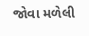જોવા મળેલી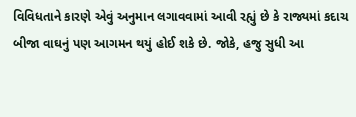વિવિધતાને કારણે એવું અનુમાન લગાવવામાં આવી રહ્યું છે કે રાજ્યમાં કદાચ બીજા વાઘનું પણ આગમન થયું હોઈ શકે છે. જોકે, હજુ સુધી આ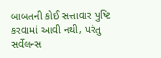બાબતની કોઈ સત્તાવાર પુષ્ટિ કરવામાં આવી નથી, પરંતુ સર્વેલન્સ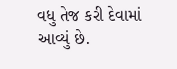વધુ તેજ કરી દેવામાં આવ્યું છે.